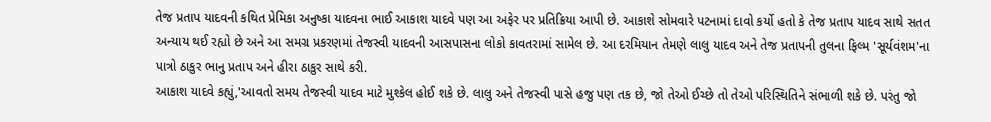તેજ પ્રતાપ યાદવની કથિત પ્રેમિકા અનુષ્કા યાદવના ભાઈ આકાશ યાદવે પણ આ અફેર પર પ્રતિક્રિયા આપી છે. આકાશે સોમવારે પટનામાં દાવો કર્યો હતો કે તેજ પ્રતાપ યાદવ સાથે સતત અન્યાય થઈ રહ્યો છે અને આ સમગ્ર પ્રકરણમાં તેજસ્વી યાદવની આસપાસના લોકો કાવતરામાં સામેલ છે. આ દરમિયાન તેમણે લાલુ યાદવ અને તેજ પ્રતાપની તુલના ફિલ્મ 'સૂર્યવંશમ'ના પાત્રો ઠાકુર ભાનુ પ્રતાપ અને હીરા ઠાકુર સાથે કરી.
આકાશ યાદવે કહ્યું,'આવતો સમય તેજસ્વી યાદવ માટે મુશ્કેલ હોઈ શકે છે. લાલુ અને તેજસ્વી પાસે હજુ પણ તક છે, જો તેઓ ઈચ્છે તો તેઓ પરિસ્થિતિને સંભાળી શકે છે. પરંતુ જો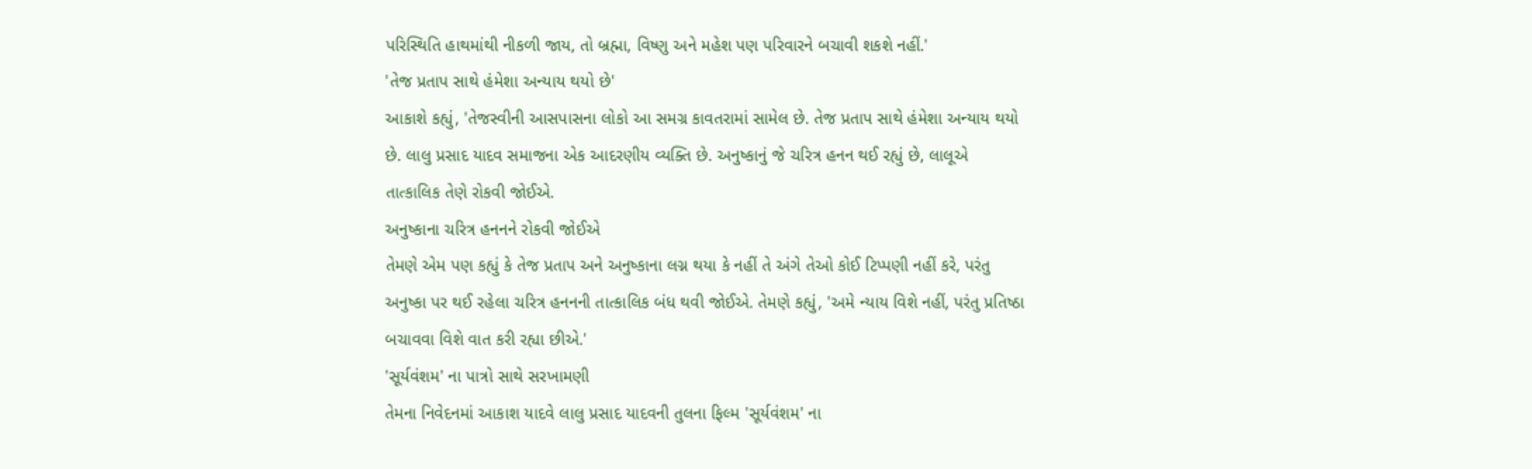પરિસ્થિતિ હાથમાંથી નીકળી જાય, તો બ્રહ્મા, વિષ્ણુ અને મહેશ પણ પરિવારને બચાવી શકશે નહીં.'
'તેજ પ્રતાપ સાથે હંમેશા અન્યાય થયો છે'
આકાશે કહ્યું, 'તેજસ્વીની આસપાસના લોકો આ સમગ્ર કાવતરામાં સામેલ છે. તેજ પ્રતાપ સાથે હંમેશા અન્યાય થયો છે. લાલુ પ્રસાદ યાદવ સમાજના એક આદરણીય વ્યક્તિ છે. અનુષ્કાનું જે ચરિત્ર હનન થઈ રહ્યું છે, લાલૂએ તાત્કાલિક તેણે રોકવી જોઈએ.
અનુષ્કાના ચરિત્ર હનનને રોકવી જોઈએ
તેમણે એમ પણ કહ્યું કે તેજ પ્રતાપ અને અનુષ્કાના લગ્ન થયા કે નહીં તે અંગે તેઓ કોઈ ટિપ્પણી નહીં કરે, પરંતુ અનુષ્કા પર થઈ રહેલા ચરિત્ર હનનની તાત્કાલિક બંધ થવી જોઈએ. તેમણે કહ્યું, 'અમે ન્યાય વિશે નહીં, પરંતુ પ્રતિષ્ઠા બચાવવા વિશે વાત કરી રહ્યા છીએ.'
'સૂર્યવંશમ' ના પાત્રો સાથે સરખામણી
તેમના નિવેદનમાં આકાશ યાદવે લાલુ પ્રસાદ યાદવની તુલના ફિલ્મ 'સૂર્યવંશમ' ના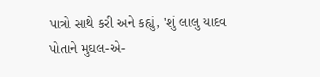પાત્રો સાથે કરી અને કહ્યું, 'શું લાલુ યાદવ પોતાને મુઘલ-એ-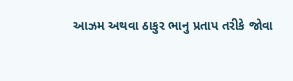આઝમ અથવા ઠાકુર ભાનુ પ્રતાપ તરીકે જોવા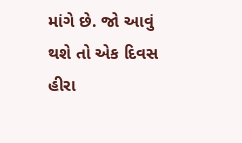માંગે છે. જો આવું થશે તો એક દિવસ હીરા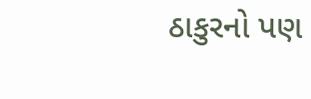ઠાકુરનો પણ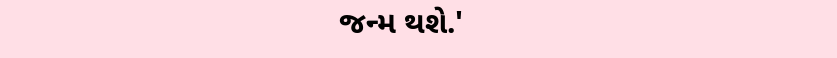જન્મ થશે.'